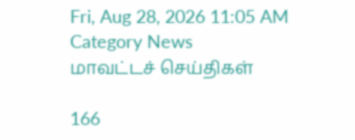Fri, Aug 28, 2026 11:05 AM
Category News
மாவட்டச் செய்திகள்

166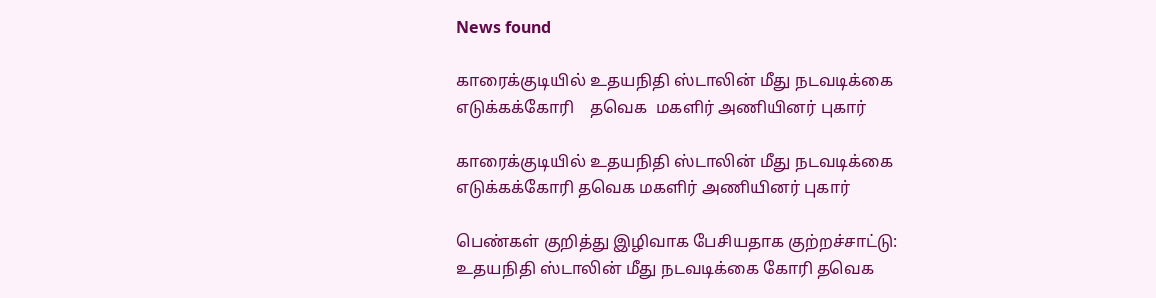News found

காரைக்குடியில் உதயநிதி ஸ்டாலின் மீது நடவடிக்கை எடுக்கக்கோரி    தவெக  மகளிர் அணியினர் புகார்

காரைக்குடியில் உதயநிதி ஸ்டாலின் மீது நடவடிக்கை எடுக்கக்கோரி தவெக மகளிர் அணியினர் புகார்

பெண்கள் குறித்து இழிவாக பேசியதாக குற்றச்சாட்டு: உதயநிதி ஸ்டாலின் மீது நடவடிக்கை கோரி தவெக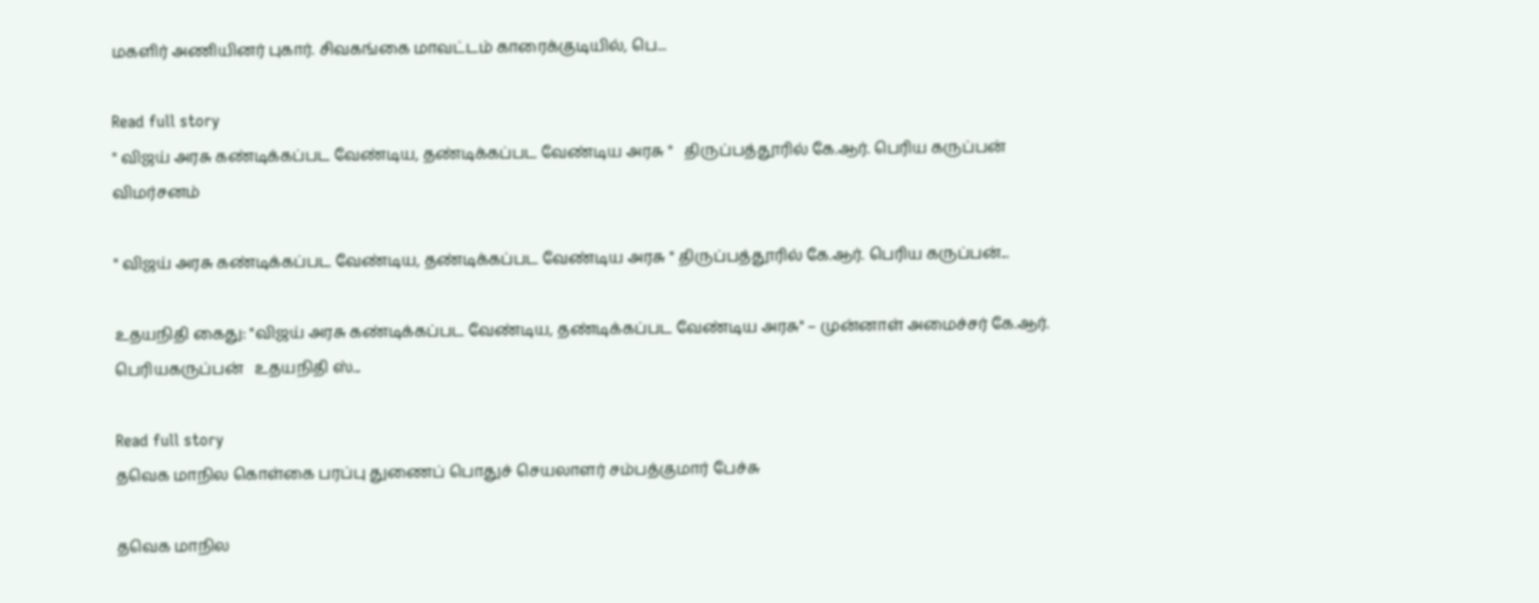மகளிர் அணியினர் புகார். சிவகங்கை மாவட்டம் காரைக்குடியில், பெ...

Read full story
" விஜய் அரசு கண்டிக்கப்பட வேண்டிய, தண்டிக்கப்பட வேண்டிய அரசு "   திருப்பத்தூரில் கே.ஆர். பெரிய கருப்பன் விமர்சனம்

" விஜய் அரசு கண்டிக்கப்பட வேண்டிய, தண்டிக்கப்பட வேண்டிய அரசு " திருப்பத்தூரில் கே.ஆர். பெரிய கருப்பன்...

உதயநிதி கைது: "விஜய் அரசு கண்டிக்கப்பட வேண்டிய, தண்டிக்கப்பட வேண்டிய அரசு" – முன்னாள் அமைச்சர் கே.ஆர். பெரியகருப்பன்   உதயநிதி ஸ்...

Read full story
தவெக மாநில கொள்கை பரப்பு துணைப் பொதுச் செயலாளர் சம்பத்குமார் பேச்சு

தவெக மாநில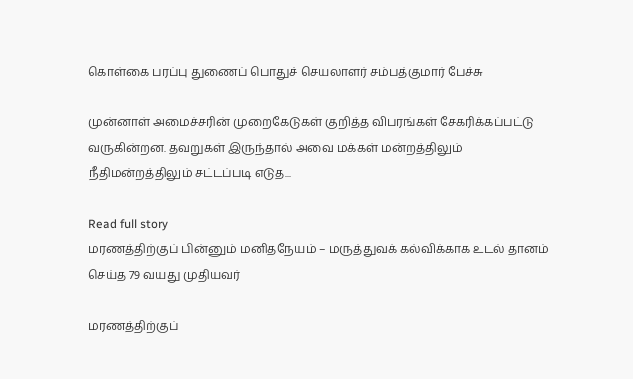கொள்கை பரப்பு துணைப் பொதுச் செயலாளர் சம்பத்குமார் பேச்சு

முன்னாள் அமைச்சரின் முறைகேடுகள் குறித்த விபரங்கள் சேகரிக்கப்பட்டு வருகின்றன. தவறுகள் இருந்தால் அவை மக்கள் மன்றத்திலும் நீதிமன்றத்திலும் சட்டப்படி எடுத...

Read full story
மரணத்திற்குப் பின்னும் மனிதநேயம் – மருத்துவக் கல்விக்காக உடல் தானம் செய்த 79 வயது முதியவர்

மரணத்திற்குப்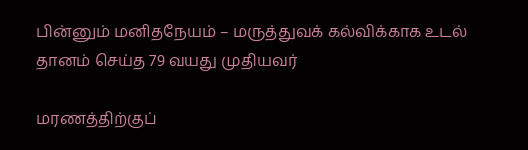பின்னும் மனிதநேயம் – மருத்துவக் கல்விக்காக உடல் தானம் செய்த 79 வயது முதியவர்

மரணத்திற்குப்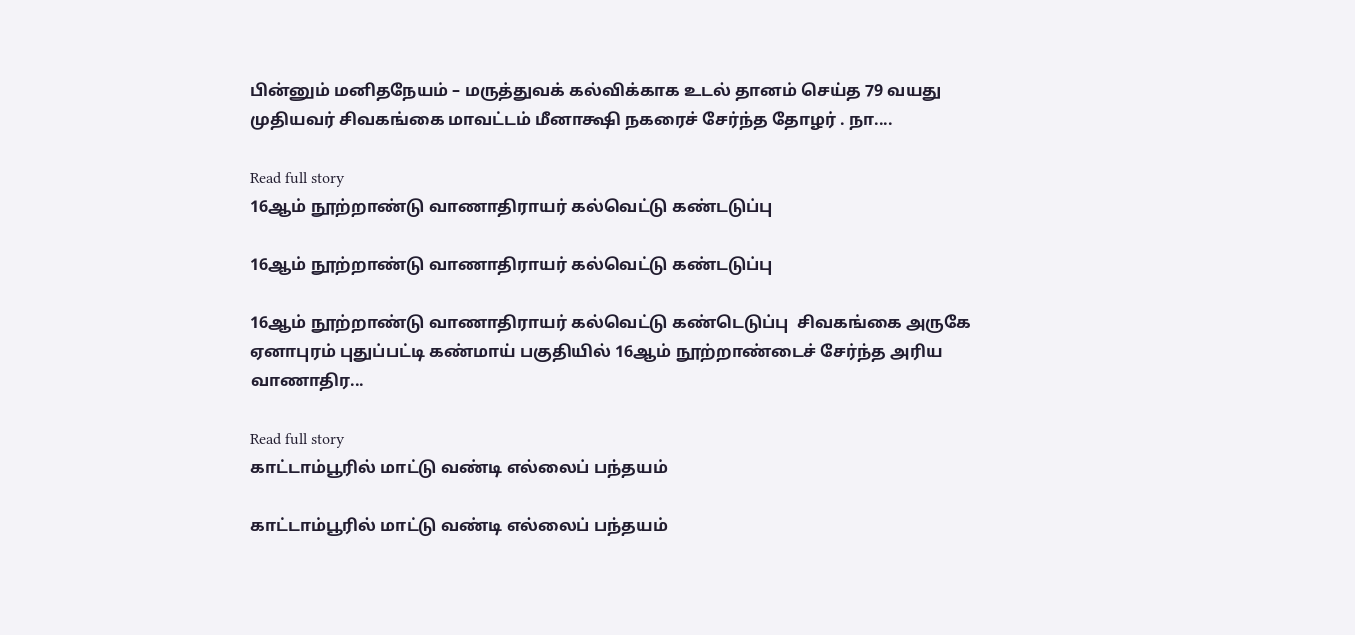பின்னும் மனிதநேயம் – மருத்துவக் கல்விக்காக உடல் தானம் செய்த 79 வயது முதியவர் சிவகங்கை மாவட்டம் மீனாக்ஷி நகரைச் சேர்ந்த தோழர் . நா....

Read full story
16ஆம் நூற்றாண்டு வாணாதிராயர் கல்வெட்டு கண்டடுப்பு

16ஆம் நூற்றாண்டு வாணாதிராயர் கல்வெட்டு கண்டடுப்பு

16ஆம் நூற்றாண்டு வாணாதிராயர் கல்வெட்டு கண்டெடுப்பு  சிவகங்கை அருகே ஏனாபுரம் புதுப்பட்டி கண்மாய் பகுதியில் 16ஆம் நூற்றாண்டைச் சேர்ந்த அரிய வாணாதிர...

Read full story
காட்டாம்பூரில் மாட்டு வண்டி எல்லைப் பந்தயம்

காட்டாம்பூரில் மாட்டு வண்டி எல்லைப் பந்தயம்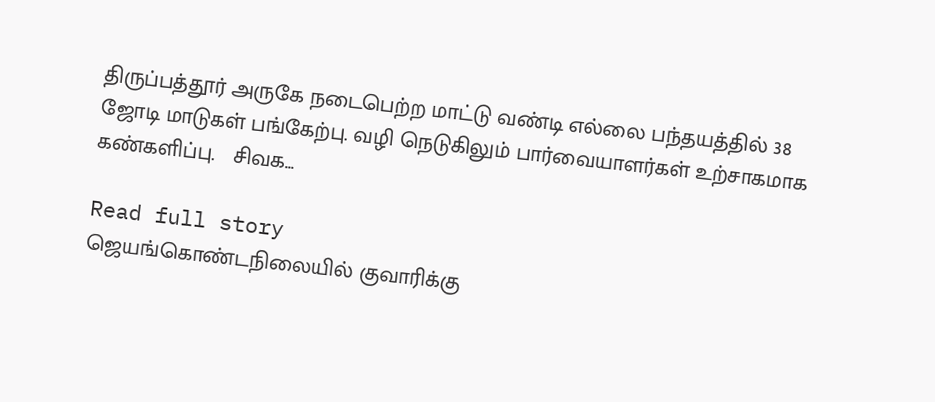திருப்பத்தூர் அருகே நடைபெற்ற மாட்டு வண்டி எல்லை பந்தயத்தில் 38 ஜோடி மாடுகள் பங்கேற்பு. வழி நெடுகிலும் பார்வையாளர்கள் உற்சாகமாக கண்களிப்பு.   சிவக...

Read full story
ஜெயங்கொண்டநிலையில் குவாரிக்கு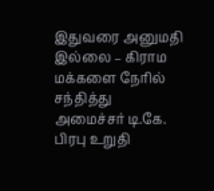இதுவரை அனுமதி இல்லை – கிராம மக்களை நேரில் சந்தித்து அமைச்சர் டி.கே. பிரபு உறுதி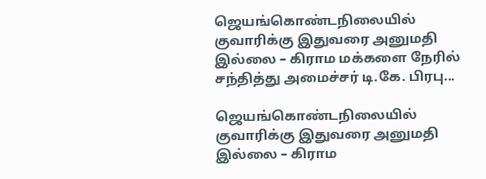ஜெயங்கொண்டநிலையில் குவாரிக்கு இதுவரை அனுமதி இல்லை – கிராம மக்களை நேரில் சந்தித்து அமைச்சர் டி.கே. பிரபு...

ஜெயங்கொண்டநிலையில் குவாரிக்கு இதுவரை அனுமதி இல்லை – கிராம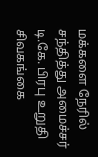மக்களை நேரில் சந்தித்து அமைச்சர் டி.கே. பிரபு உறுதி   சிவகங்கை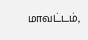மாவட்டம்,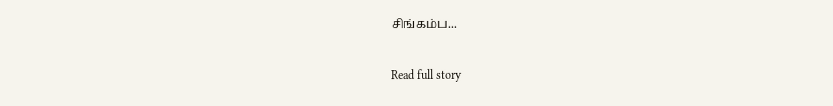சிங்கம்ப...

Read full story